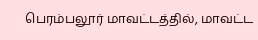பெரம்பலூர் மாவட்டத்தில், மாவட்ட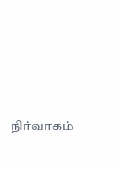நிர்வாகம்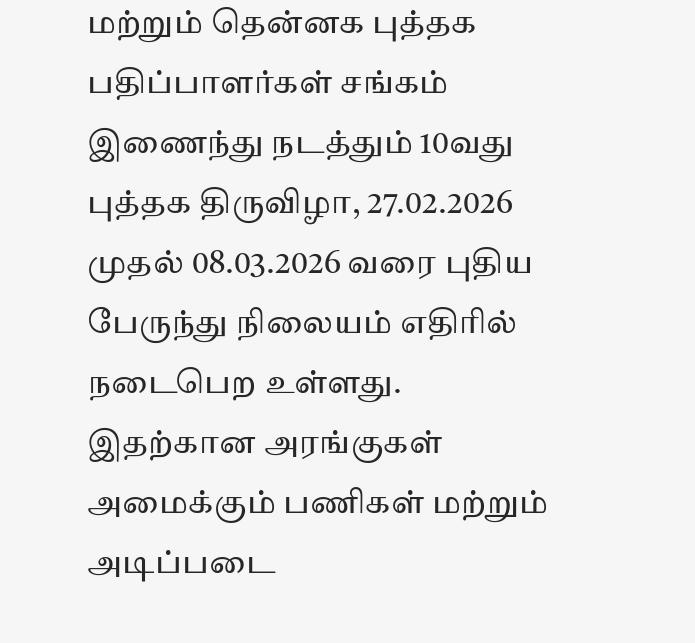மற்றும் தென்னக புத்தக பதிப்பாளர்கள் சங்கம் இணைந்து நடத்தும் 10வது புத்தக திருவிழா, 27.02.2026 முதல் 08.03.2026 வரை புதிய பேருந்து நிலையம் எதிரில் நடைபெற உள்ளது. இதற்கான அரங்குகள் அமைக்கும் பணிகள் மற்றும் அடிப்படை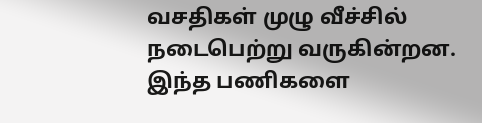வசதிகள் முழு வீச்சில் நடைபெற்று வருகின்றன. இந்த பணிகளை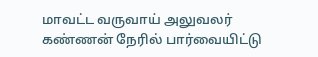மாவட்ட வருவாய் அலுவலர் கண்ணன் நேரில் பார்வையிட்டு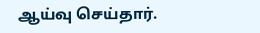ஆய்வு செய்தார்.